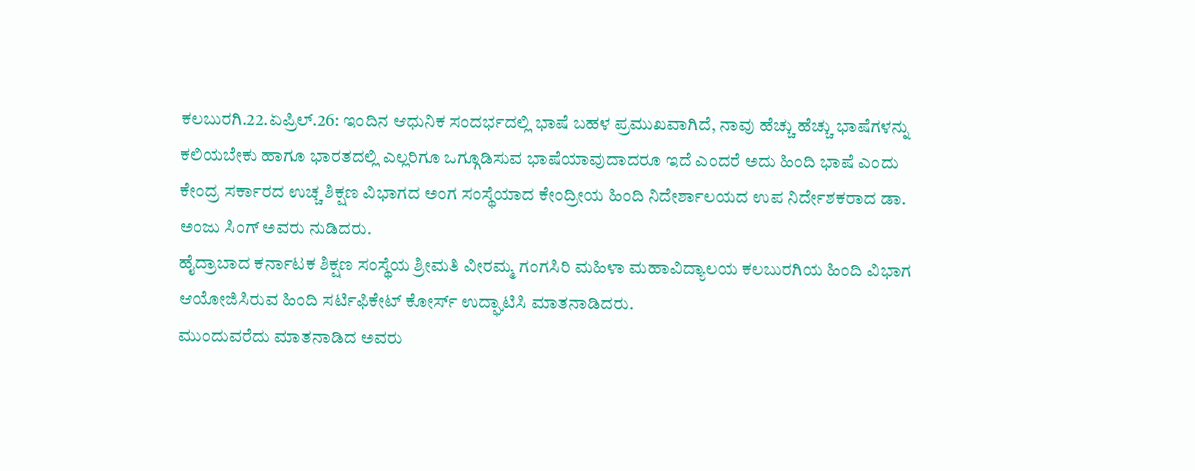ಕಲಬುರಗಿ.22.ಏಪ್ರಿಲ್.26: ಇಂದಿನ ಆಧುನಿಕ ಸಂದರ್ಭದಲ್ಲಿ ಭಾಷೆ ಬಹಳ ಪ್ರಮುಖವಾಗಿದೆ, ನಾವು ಹೆಚ್ಚು ಹೆಚ್ಚು ಭಾಷೆಗಳನ್ನು ಕಲಿಯಬೇಕು ಹಾಗೂ ಭಾರತದಲ್ಲಿ ಎಲ್ಲರಿಗೂ ಒಗ್ಗೂಡಿಸುವ ಭಾಷೆಯಾವುದಾದರೂ ಇದೆ ಎಂದರೆ ಅದು ಹಿಂದಿ ಭಾಷೆ ಎಂದು ಕೇಂದ್ರ ಸರ್ಕಾರದ ಉಚ್ಚ ಶಿಕ್ಷಣ ವಿಭಾಗದ ಅಂಗ ಸಂಸ್ಥೆಯಾದ ಕೇಂದ್ರೀಯ ಹಿಂದಿ ನಿದೇರ್ಶಾಲಯದ ಉಪ ನಿರ್ದೇಶಕರಾದ ಡಾ. ಅಂಜು ಸಿಂಗ್ ಅವರು ನುಡಿದರು.
ಹೈದ್ರಾಬಾದ ಕರ್ನಾಟಕ ಶಿಕ್ಷಣ ಸಂಸ್ಥೆಯ ಶ್ರೀಮತಿ ವೀರಮ್ಮ ಗಂಗಸಿರಿ ಮಹಿಳಾ ಮಹಾವಿದ್ಯಾಲಯ ಕಲಬುರಗಿಯ ಹಿಂದಿ ವಿಭಾಗ ಆಯೋಜಿಸಿರುವ ಹಿಂದಿ ಸರ್ಟಿಫಿಕೇಟ್ ಕೋರ್ಸ್ ಉದ್ಘಾಟಿಸಿ ಮಾತನಾಡಿದರು.
ಮುಂದುವರೆದು ಮಾತನಾಡಿದ ಅವರು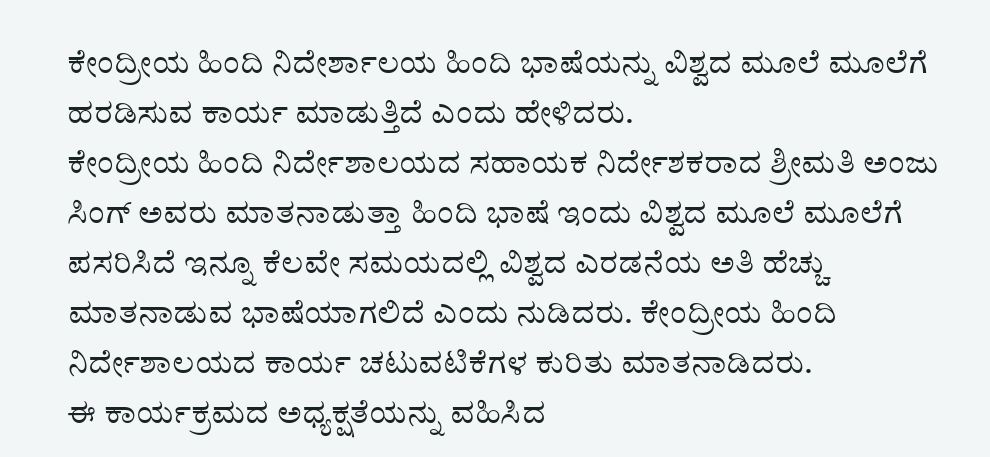ಕೇಂದ್ರೀಯ ಹಿಂದಿ ನಿದೇರ್ಶಾಲಯ ಹಿಂದಿ ಭಾಷೆಯನ್ನು ವಿಶ್ವದ ಮೂಲೆ ಮೂಲೆಗೆ ಹರಡಿಸುವ ಕಾರ್ಯ ಮಾಡುತ್ತಿದೆ ಎಂದು ಹೇಳಿದರು.
ಕೇಂದ್ರೀಯ ಹಿಂದಿ ನಿರ್ದೇಶಾಲಯದ ಸಹಾಯಕ ನಿರ್ದೇಶಕರಾದ ಶ್ರೀಮತಿ ಅಂಜು ಸಿಂಗ್ ಅವರು ಮಾತನಾಡುತ್ತಾ ಹಿಂದಿ ಭಾಷೆ ಇಂದು ವಿಶ್ವದ ಮೂಲೆ ಮೂಲೆಗೆ ಪಸರಿಸಿದೆ ಇನ್ನೂ ಕೆಲವೇ ಸಮಯದಲ್ಲಿ ವಿಶ್ವದ ಎರಡನೆಯ ಅತಿ ಹೆಚ್ಚು ಮಾತನಾಡುವ ಭಾಷೆಯಾಗಲಿದೆ ಎಂದು ನುಡಿದರು. ಕೇಂದ್ರೀಯ ಹಿಂದಿ ನಿರ್ದೇಶಾಲಯದ ಕಾರ್ಯ ಚಟುವಟಿಕೆಗಳ ಕುರಿತು ಮಾತನಾಡಿದರು.
ಈ ಕಾರ್ಯಕ್ರಮದ ಅಧ್ಯಕ್ಷತೆಯನ್ನು ವಹಿಸಿದ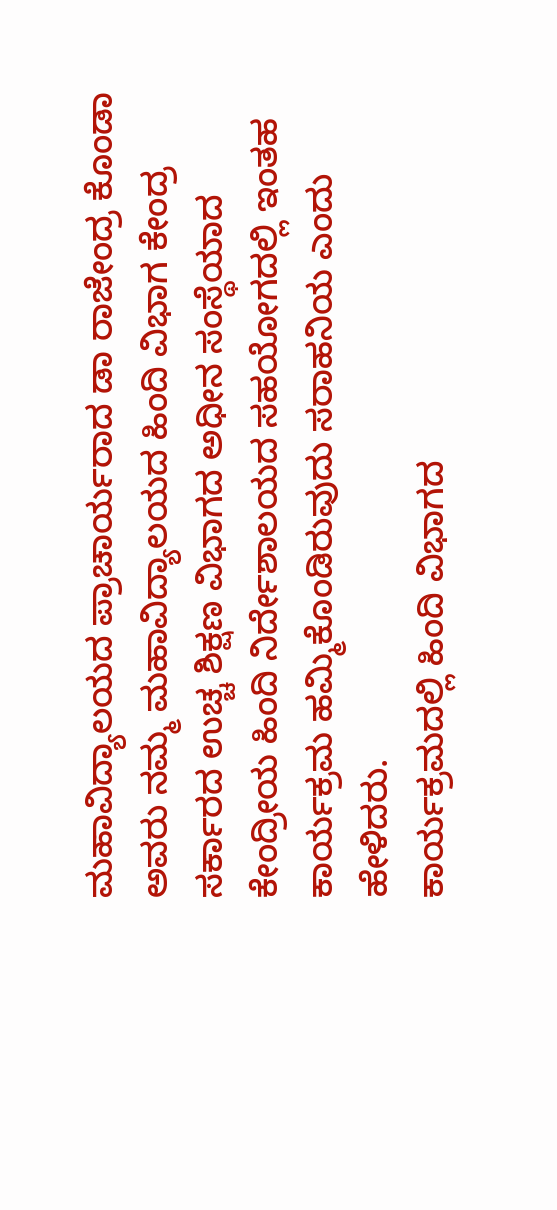ಮಹಾವಿದ್ಯಾಲಯದ ಪ್ರಾಚಾರ್ಯರಾದ ಡಾ ರಾಜೇಂದ್ರ ಕೊಂಡಾ ಅವರು ನಮ್ಮ ಮಹಾವಿದ್ಯಾಲಯದ ಹಿಂದಿ ವಿಭಾಗ ಕೇಂದ್ರ ಸರ್ಕಾರದ ಉಚ್ಚ ಶಿಕ್ಷಣ ವಿಭಾಗದ ಅಧೀನ ಸಂಸ್ಥೆಯಾದ ಕೇಂದ್ರೀಯ ಹಿಂದಿ ನಿರ್ದೇಶಾಲಯದ ಸಹಯೋಗದಲ್ಲಿ ಇಂತಹ ಕಾರ್ಯಕ್ರಮ ಹಮ್ಮಿಕೊಂಡಿರುವುದು ಸರಾಹನಿಯ ಎಂದು ಹೇಳಿದರು.
ಕಾರ್ಯಕ್ರಮದಲ್ಲಿ ಹಿಂದಿ ವಿಭಾಗದ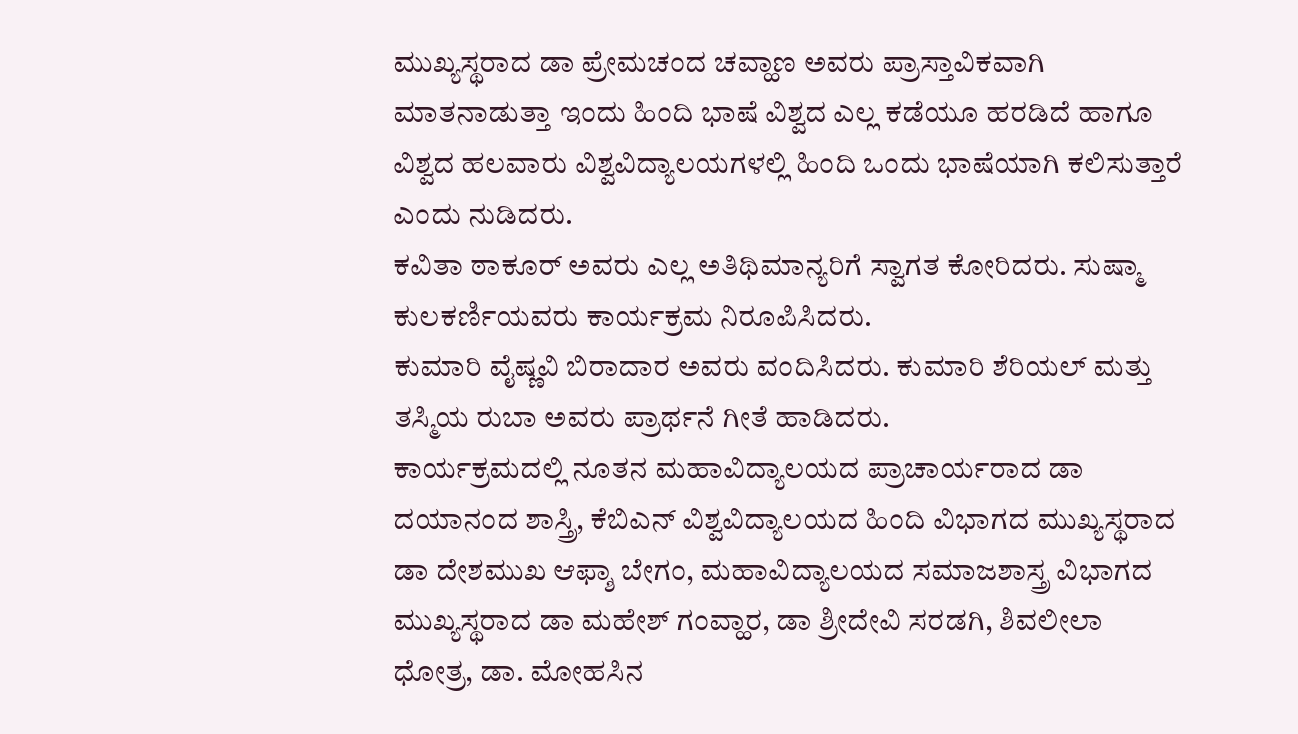ಮುಖ್ಯಸ್ಥರಾದ ಡಾ ಪ್ರೇಮಚಂದ ಚವ್ಹಾಣ ಅವರು ಪ್ರಾಸ್ತಾವಿಕವಾಗಿ ಮಾತನಾಡುತ್ತಾ ಇಂದು ಹಿಂದಿ ಭಾಷೆ ವಿಶ್ವದ ಎಲ್ಲ ಕಡೆಯೂ ಹರಡಿದೆ ಹಾಗೂ ವಿಶ್ವದ ಹಲವಾರು ವಿಶ್ವವಿದ್ಯಾಲಯಗಳಲ್ಲಿ ಹಿಂದಿ ಒಂದು ಭಾಷೆಯಾಗಿ ಕಲಿಸುತ್ತಾರೆ ಎಂದು ನುಡಿದರು.
ಕವಿತಾ ಠಾಕೂರ್ ಅವರು ಎಲ್ಲ ಅತಿಥಿಮಾನ್ಯರಿಗೆ ಸ್ವಾಗತ ಕೋರಿದರು. ಸುಷ್ಮಾ ಕುಲಕರ್ಣಿಯವರು ಕಾರ್ಯಕ್ರಮ ನಿರೂಪಿಸಿದರು.
ಕುಮಾರಿ ವೈಷ್ಣವಿ ಬಿರಾದಾರ ಅವರು ವಂದಿಸಿದರು. ಕುಮಾರಿ ಶೆರಿಯಲ್ ಮತ್ತು ತಸ್ಮಿಯ ರುಬಾ ಅವರು ಪ್ರಾರ್ಥನೆ ಗೀತೆ ಹಾಡಿದರು.
ಕಾರ್ಯಕ್ರಮದಲ್ಲಿ ನೂತನ ಮಹಾವಿದ್ಯಾಲಯದ ಪ್ರಾಚಾರ್ಯರಾದ ಡಾ ದಯಾನಂದ ಶಾಸ್ತ್ರಿ, ಕೆಬಿಎನ್ ವಿಶ್ವವಿದ್ಯಾಲಯದ ಹಿಂದಿ ವಿಭಾಗದ ಮುಖ್ಯಸ್ಥರಾದ ಡಾ ದೇಶಮುಖ ಆಫ್ಶಾ ಬೇಗಂ, ಮಹಾವಿದ್ಯಾಲಯದ ಸಮಾಜಶಾಸ್ತ್ರ ವಿಭಾಗದ ಮುಖ್ಯಸ್ಥರಾದ ಡಾ ಮಹೇಶ್ ಗಂವ್ಹಾರ, ಡಾ ಶ್ರೀದೇವಿ ಸರಡಗಿ, ಶಿವಲೀಲಾ ಧೋತ್ರ, ಡಾ. ಮೋಹಸಿನ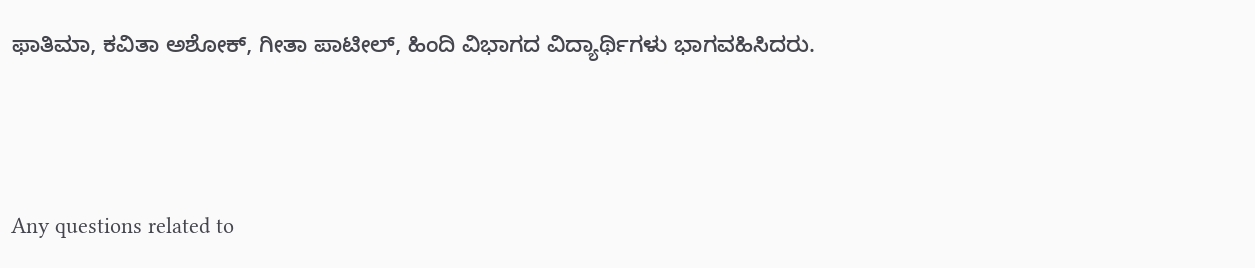ಫಾತಿಮಾ, ಕವಿತಾ ಅಶೋಕ್, ಗೀತಾ ಪಾಟೀಲ್, ಹಿಂದಿ ವಿಭಾಗದ ವಿದ್ಯಾರ್ಥಿಗಳು ಭಾಗವಹಿಸಿದರು.





Any questions related to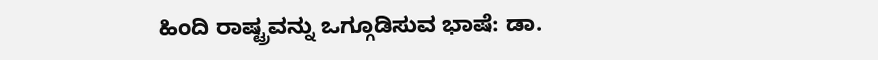ಹಿಂದಿ ರಾಷ್ಟ್ರವನ್ನು ಒಗ್ಗೂಡಿಸುವ ಭಾಷೆ: ಡಾ.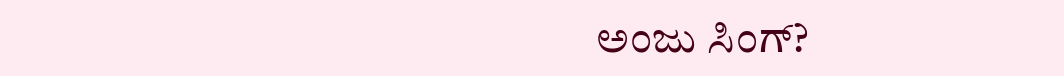ಅಂಜು ಸಿಂಗ್?